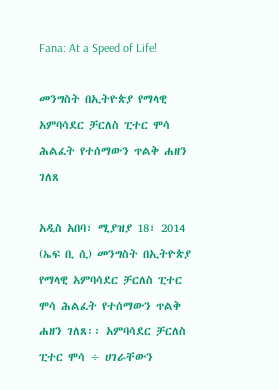Fana: At a Speed of Life!

መንግስት በኢትዮጵያ የማላዊ አምባሳደር ቻርለስ ፒተር ሞሳ ሕልፈት የተሰማውን ጥልቅ ሐዘን ገለጸ

አዲስ አበባ፣ ሚያዝያ 18፣ 2014 (ኤፍ ቢ ሲ) መንግስት በኢትዮጵያ የማላዊ አምባሳደር ቻርለስ ፒተር ሞሳ ሕልፈት የተሰማውን ጥልቅ ሐዘን ገለጸ፡፡ አምባሳደር ቻርለስ ፒተር ሞሳ ÷ ሀገራቸውን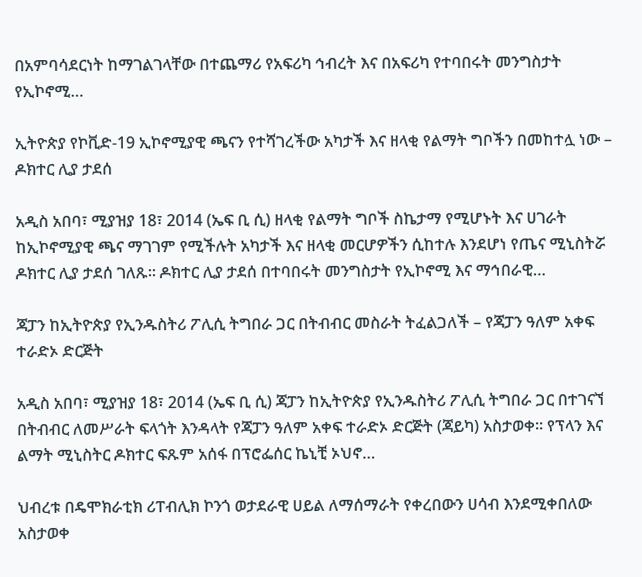በአምባሳደርነት ከማገልገላቸው በተጨማሪ የአፍሪካ ኅብረት እና በአፍሪካ የተባበሩት መንግስታት የኢኮኖሚ…

ኢትዮጵያ የኮቪድ-19 ኢኮኖሚያዊ ጫናን የተሻገረችው አካታች እና ዘላቂ የልማት ግቦችን በመከተሏ ነው – ዶክተር ሊያ ታደሰ

አዲስ አበባ፣ ሚያዝያ 18፣ 2014 (ኤፍ ቢ ሲ) ዘላቂ የልማት ግቦች ስኬታማ የሚሆኑት እና ሀገራት ከኢኮኖሚያዊ ጫና ማገገም የሚችሉት አካታች እና ዘላቂ መርሆዎችን ሲከተሉ እንደሆነ የጤና ሚኒስትሯ ዶክተር ሊያ ታደሰ ገለጹ፡፡ ዶክተር ሊያ ታደሰ በተባበሩት መንግስታት የኢኮኖሚ እና ማኅበራዊ…

ጃፓን ከኢትዮጵያ የኢንዱስትሪ ፖሊሲ ትግበራ ጋር በትብብር መስራት ትፈልጋለች – የጃፓን ዓለም አቀፍ ተራድኦ ድርጅት

አዲስ አበባ፣ ሚያዝያ 18፣ 2014 (ኤፍ ቢ ሲ) ጃፓን ከኢትዮጵያ የኢንዱስትሪ ፖሊሲ ትግበራ ጋር በተገናኘ በትብብር ለመሥራት ፍላጎት እንዳላት የጃፓን ዓለም አቀፍ ተራድኦ ድርጅት (ጃይካ) አስታወቀ፡፡ የፕላን እና ልማት ሚኒስትር ዶክተር ፍጹም አሰፋ በፕሮፌሰር ኬኒቺ ኦህኖ…

ህብረቱ በዴሞክራቲክ ሪፐብሊክ ኮንጎ ወታደራዊ ሀይል ለማሰማራት የቀረበውን ሀሳብ እንደሚቀበለው አስታወቀ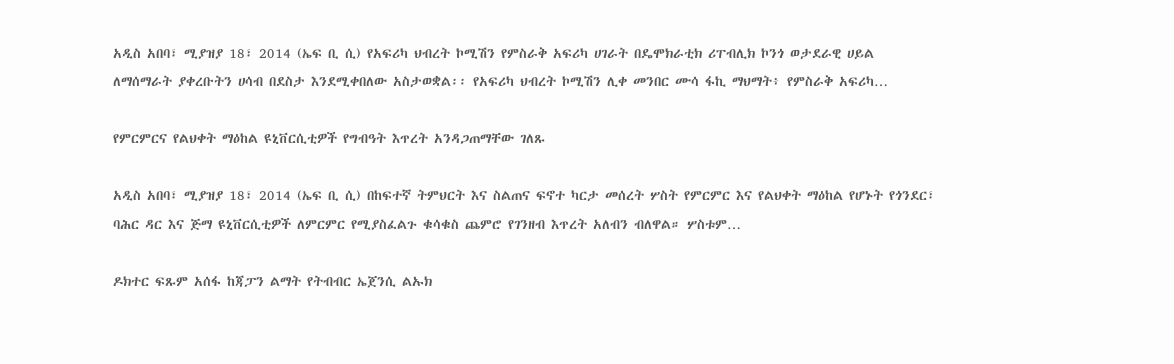አዲስ አበባ፣ ሚያዝያ 18፣ 2014 (ኤፍ ቢ ሲ) የአፍሪካ ህብረት ኮሚሽን የምስራቅ አፍሪካ ሀገራት በዴሞክራቲክ ሪፐብሊክ ኮንጎ ወታደራዊ ሀይል ለማሰማራት ያቀረቡትን ሀሳብ በደስታ እንደሚቀበለው አስታወቋል፡፡ የአፍሪካ ህብረት ኮሚሽን ሊቀ መንበር ሙሳ ፋኪ ማህማት፥ የምስራቅ አፍሪካ…

የምርምርና የልህቀት ማዕከል ዩኒቨርሲቲዎች የግብዓት እጥረት አንዳጋጠማቸው ገለጹ

አዲስ አበባ፣ ሚያዝያ 18፣ 2014 (ኤፍ ቢ ሲ) በከፍተኛ ትምህርት እና ስልጠና ፍኖተ ካርታ መሰረት ሦስት የምርምር እና የልህቀት ማዕከል የሆኑት የጎንደር፣ ባሕር ዳር እና ጅማ ዩኒቨርሲቲዎች ለምርምር የሚያስፈልጉ ቁሳቁስ ጨምሮ የገንዘብ እጥረት አለብን ብለዋል። ሦስቱም…

ዶክተር ፍጹም አሰፋ ከጃፓን ልማት የትብብር ኤጀንሲ ልኡክ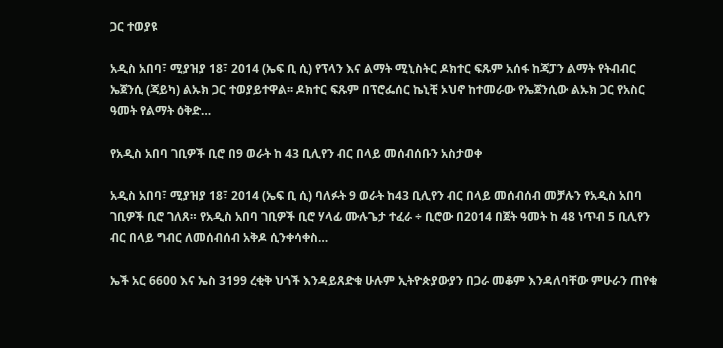ጋር ተወያዩ

አዲስ አበባ፣ ሚያዝያ 18፣ 2014 (ኤፍ ቢ ሲ) የፕላን እና ልማት ሚኒስትር ዶክተር ፍጹም አሰፋ ከጃፓን ልማት የትብብር ኤጀንሲ (ጃይካ) ልኡክ ጋር ተወያይተዋል፡፡ ዶክተር ፍጹም በፕሮፌሰር ኬኒቺ ኦህኖ ከተመራው የኤጀንሲው ልኡክ ጋር የአስር ዓመት የልማት ዕቅድ…

የአዲስ አበባ ገቢዎች ቢሮ በ9 ወራት ከ 43 ቢሊየን ብር በላይ መሰብሰቡን አስታወቀ

አዲስ አበባ፣ ሚያዝያ 18፣ 2014 (ኤፍ ቢ ሲ) ባለፉት 9 ወራት ከ43 ቢሊየን ብር በላይ መሰብሰብ መቻሉን የአዲስ አበባ ገቢዎች ቢሮ ገለጸ። የአዲስ አበባ ገቢዎች ቢሮ ሃላፊ ሙሉጌታ ተፈራ ÷ ቢሮው በ2014 በጀት ዓመት ከ 48 ነጥብ 5 ቢሊየን ብር በላይ ግብር ለመሰብሰብ አቅዶ ሲንቀሳቀስ…

ኤች አር 6600 እና ኤስ 3199 ረቂቅ ህጎች እንዳይጸድቁ ሁሉም ኢትዮጵያውያን በጋራ መቆም እንዳለባቸው ምሁራን ጠየቁ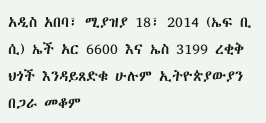አዲስ አበባ፣ ሚያዝያ 18፣ 2014 (ኤፍ ቢ ሲ) ኤች አር 6600 እና ኤስ 3199 ረቂቅ ህጎች እንዳይጸድቁ ሁሉም ኢትዮጵያውያን በጋራ መቆም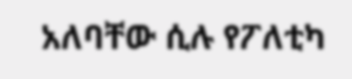አለባቸው ሲሉ የፖለቲካ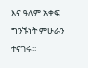እና ዓለም አቀፍ ግንኙነት ምሁራን ተናገሩ፡፡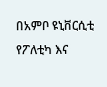በአምቦ ዩኒቨርሲቲ የፖለቲካ እና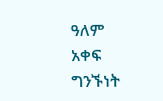ዓለም አቀፍ ግንኙነት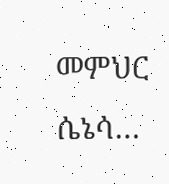መምህር ሴኔሳ…